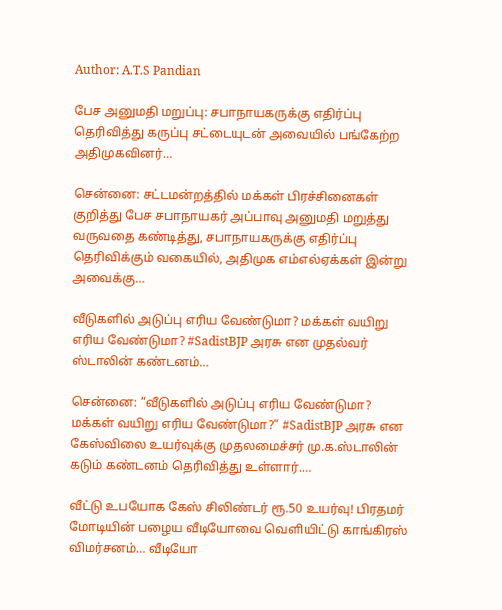Author: A.T.S Pandian

பேச அனுமதி மறுப்பு: சபாநாயகருக்கு எதிர்ப்பு தெரிவித்து கருப்பு சட்டையுடன் அவையில் பங்கேற்ற அதிமுகவினர்…

சென்னை: சட்டமன்றத்தில் மக்கள் பிரச்சினைகள் குறித்து பேச சபாநாயகர் அப்பாவு அனுமதி மறுத்து வருவதை கண்டித்து, சபாநாயகருக்கு எதிர்ப்பு தெரிவிக்கும் வகையில், அதிமுக எம்எல்ஏக்கள் இன்று அவைக்கு…

வீடுகளில் அடுப்பு எரிய வேண்டுமா? மக்கள் வயிறு எரிய வேண்டுமா? #SadistBJP அரசு என முதல்வர் ஸ்டாலின் கண்டனம்…

சென்னை: “வீடுகளில் அடுப்பு எரிய வேண்டுமா? மக்கள் வயிறு எரிய வேண்டுமா?” #SadistBJP அரசு என கேஸ்விலை உயர்வுக்கு முதலமைச்சர் மு.க.ஸ்டாலின் கடும் கண்டனம் தெரிவித்து உள்ளார்.…

வீட்டு உபயோக கேஸ் சிலிண்டர் ரூ.50 உயர்வு! பிரதமர் மோடியின் பழைய வீடியோவை வெளியிட்டு காங்கிரஸ் விமர்சனம்… வீடியோ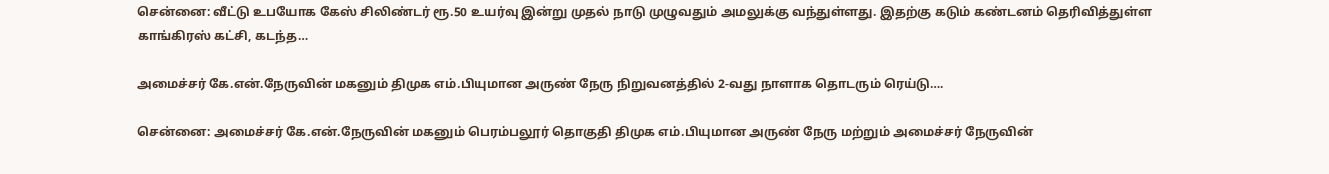சென்னை: வீட்டு உபயோக கேஸ் சிலிண்டர் ரூ.50 உயர்வு இன்று முதல் நாடு முழுவதும் அமலுக்கு வந்துள்ளது. இதற்கு கடும் கண்டனம் தெரிவித்துள்ள காங்கிரஸ் கட்சி, கடந்த…

அமைச்சர் கே.என்.நேருவின் மகனும் திமுக எம்.பியுமான அருண் நேரு நிறுவனத்தில் 2-வது நாளாக தொடரும் ரெய்டு….

சென்னை: அமைச்சர் கே.என்.நேருவின் மகனும் பெரம்பலூர் தொகுதி திமுக எம்.பியுமான அருண் நேரு மற்றும் அமைச்சர் நேருவின்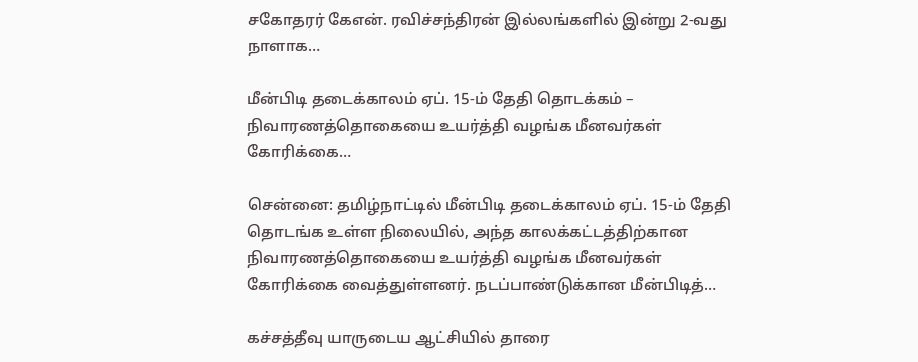சகோதரர் கேஎன். ரவிச்சந்திரன் இல்லங்களில் இன்று 2-வது நாளாக…

மீன்பிடி தடைக்காலம் ஏப். 15-ம் தேதி தொடக்கம் – நிவாரணத்தொகையை உயர்த்தி வழங்க மீனவர்கள் கோரிக்கை…

சென்னை: தமிழ்நாட்டில் மீன்பிடி தடைக்காலம் ஏப். 15-ம் தேதி தொடங்க உள்ள நிலையில், அந்த காலக்கட்டத்திற்கான நிவாரணத்தொகையை உயர்த்தி வழங்க மீனவர்கள் கோரிக்கை வைத்துள்ளனர். நடப்பாண்டுக்கான மீன்பிடித்…

கச்சத்தீவு யாருடைய ஆட்சியில் தாரை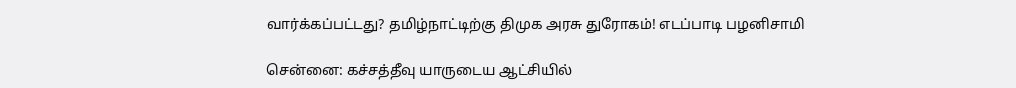வார்க்கப்பட்டது? தமிழ்நாட்டிற்கு திமுக அரசு துரோகம்! எடப்பாடி பழனிசாமி

சென்னை: கச்சத்தீவு யாருடைய ஆட்சியில்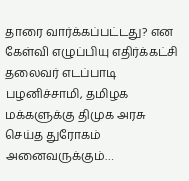தாரை வார்க்கப்பட்டது? என கேள்வி எழுப்பியு எதிர்க்கட்சி தலைவர் எடப்பாடி பழனிச்சாமி, தமிழக மக்களுக்கு திமுக அரசு செய்த துரோகம் அனைவருக்கும்…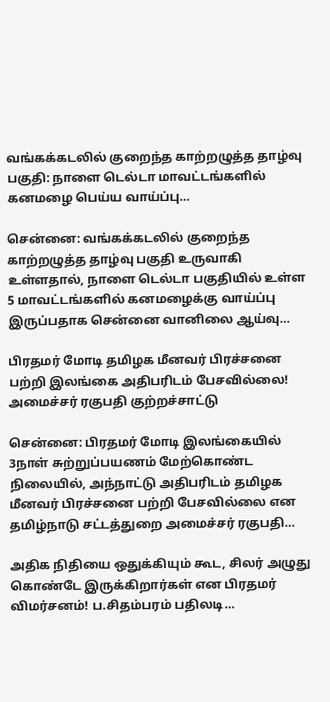வங்கக்கடலில் குறைந்த காற்றழுத்த தாழ்வு பகுதி: நாளை டெல்டா மாவட்டங்களில் கனமழை பெய்ய வாய்ப்பு…

சென்னை: வங்கக்கடலில் குறைந்த காற்றழுத்த தாழ்வு பகுதி உருவாகி உள்ளதால், நாளை டெல்டா பகுதியில் உள்ள 5 மாவட்டங்களில் கனமழைக்கு வாய்ப்பு இருப்பதாக சென்னை வானிலை ஆய்வு…

பிரதமர் மோடி தமிழக மீனவர் பிரச்சனை பற்றி இலங்கை அதிபரிடம் பேசவில்லை! அமைச்சர் ரகுபதி குற்றச்சாட்டு

சென்னை: பிரதமர் மோடி இலங்கையில் 3நாள் சுற்றுப்பயணம் மேற்கொண்ட நிலையில், அந்நாட்டு அதிபரிடம் தமிழக மீனவர் பிரச்சனை பற்றி பேசவில்லை என தமிழ்நாடு சட்டத்துறை அமைச்சர் ரகுபதி…

அதிக நிதியை ஒதுக்கியும் கூட, சிலர் அழுது கொண்டே இருக்கிறார்கள் என பிரதமர் விமர்சனம்! ப.சிதம்பரம் பதிலடி…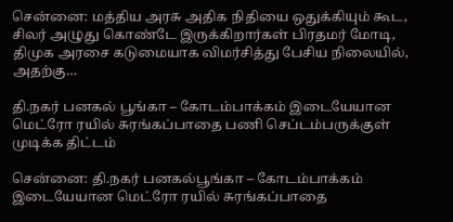சென்னை: மத்திய அரசு அதிக நிதியை ஒதுக்கியும் கூட, சிலர் அழுது கொண்டே இருக்கிறார்கள் பிரதமர் மோடி, திமுக அரசை கடுமையாக விமர்சித்து பேசிய நிலையில், அதற்கு…

தி.நகர் பனகல் பூங்கா – கோடம்பாக்கம் இடையேயான மெட்ரோ ரயில் சுரங்கப்பாதை பணி செப்டம்பருக்குள் முடிக்க திட்டம்

சென்னை: தி.நகர் பனகல்பூங்கா – கோடம்பாக்கம் இடையேயான மெட்ரோ ரயில் சுரங்கப்பாதை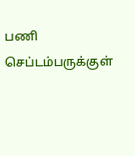பணி செப்டம்பருக்குள்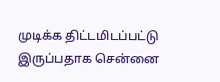முடிக்க திட்டமிடப்பட்டு இருப்பதாக சென்னை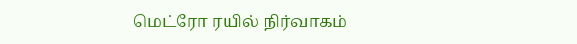மெட்ரோ ரயில் நிர்வாகம்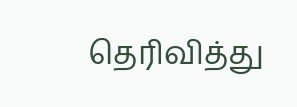தெரிவித்து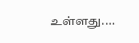உள்ளது.…